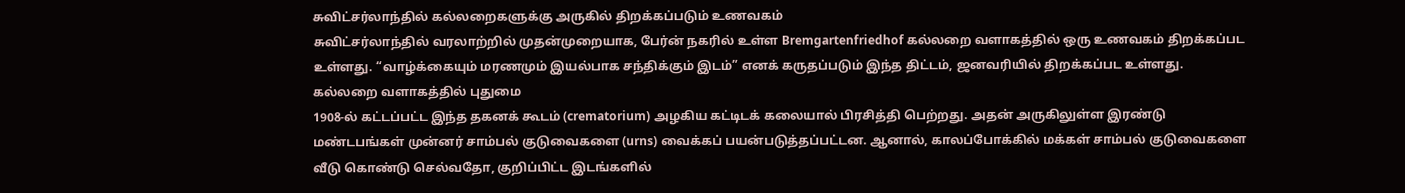சுவிட்சர்லாந்தில் கல்லறைகளுக்கு அருகில் திறக்கப்படும் உணவகம்
சுவிட்சர்லாந்தில் வரலாற்றில் முதன்முறையாக, பேர்ன் நகரில் உள்ள Bremgartenfriedhof கல்லறை வளாகத்தில் ஒரு உணவகம் திறக்கப்பட உள்ளது. “வாழ்க்கையும் மரணமும் இயல்பாக சந்திக்கும் இடம்” எனக் கருதப்படும் இந்த திட்டம், ஜனவரியில் திறக்கப்பட உள்ளது.
கல்லறை வளாகத்தில் புதுமை
1908-ல் கட்டப்பட்ட இந்த தகனக் கூடம் (crematorium) அழகிய கட்டிடக் கலையால் பிரசித்தி பெற்றது. அதன் அருகிலுள்ள இரண்டு மண்டபங்கள் முன்னர் சாம்பல் குடுவைகளை (urns) வைக்கப் பயன்படுத்தப்பட்டன. ஆனால், காலப்போக்கில் மக்கள் சாம்பல் குடுவைகளை வீடு கொண்டு செல்வதோ, குறிப்பிட்ட இடங்களில்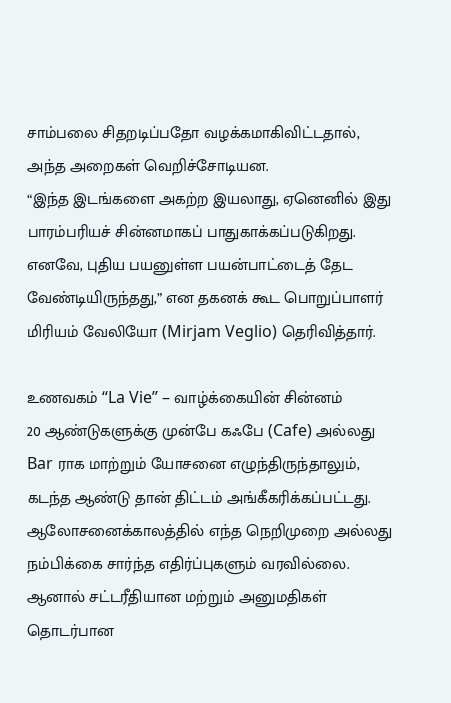சாம்பலை சிதறடிப்பதோ வழக்கமாகிவிட்டதால், அந்த அறைகள் வெறிச்சோடியன.
“இந்த இடங்களை அகற்ற இயலாது, ஏனெனில் இது பாரம்பரியச் சின்னமாகப் பாதுகாக்கப்படுகிறது. எனவே, புதிய பயனுள்ள பயன்பாட்டைத் தேட வேண்டியிருந்தது,” என தகனக் கூட பொறுப்பாளர் மிரியம் வேலியோ (Mirjam Veglio) தெரிவித்தார்.

உணவகம் “La Vie” – வாழ்க்கையின் சின்னம்
20 ஆண்டுகளுக்கு முன்பே கஃபே (Cafe) அல்லது Bar ராக மாற்றும் யோசனை எழுந்திருந்தாலும், கடந்த ஆண்டு தான் திட்டம் அங்கீகரிக்கப்பட்டது. ஆலோசனைக்காலத்தில் எந்த நெறிமுறை அல்லது நம்பிக்கை சார்ந்த எதிர்ப்புகளும் வரவில்லை. ஆனால் சட்டரீதியான மற்றும் அனுமதிகள் தொடர்பான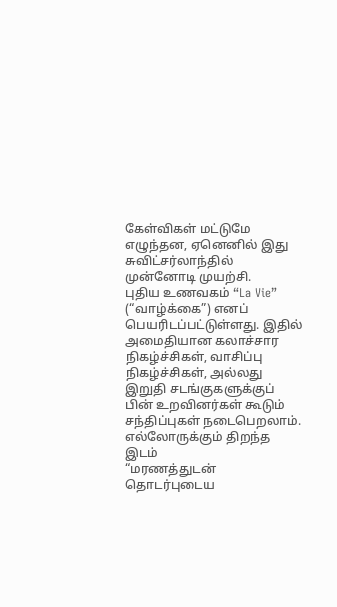கேள்விகள் மட்டுமே எழுந்தன, ஏனெனில் இது சுவிட்சர்லாந்தில் முன்னோடி முயற்சி.
புதிய உணவகம் “La Vie” (“வாழ்க்கை”) எனப் பெயரிடப்பட்டுள்ளது. இதில் அமைதியான கலாச்சார நிகழ்ச்சிகள், வாசிப்பு நிகழ்ச்சிகள், அல்லது இறுதி சடங்குகளுக்குப் பின் உறவினர்கள் கூடும் சந்திப்புகள் நடைபெறலாம்.
எல்லோருக்கும் திறந்த இடம்
“மரணத்துடன் தொடர்புடைய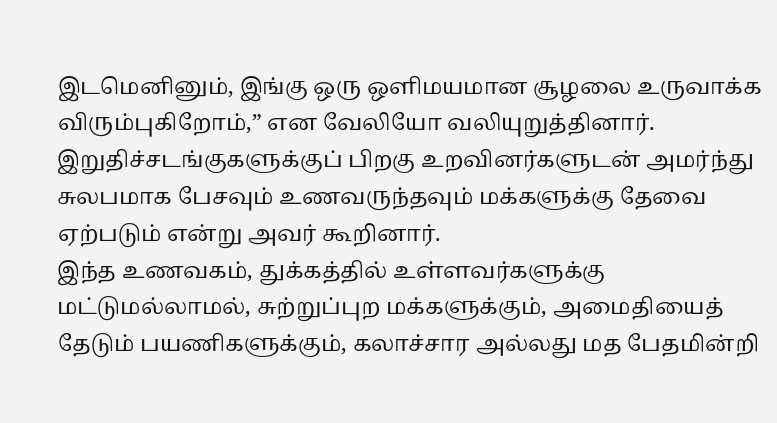இடமெனினும், இங்கு ஒரு ஒளிமயமான சூழலை உருவாக்க விரும்புகிறோம்,” என வேலியோ வலியுறுத்தினார். இறுதிச்சடங்குகளுக்குப் பிறகு உறவினர்களுடன் அமர்ந்து சுலபமாக பேசவும் உணவருந்தவும் மக்களுக்கு தேவை ஏற்படும் என்று அவர் கூறினார்.
இந்த உணவகம், துக்கத்தில் உள்ளவர்களுக்கு மட்டுமல்லாமல், சுற்றுப்புற மக்களுக்கும், அமைதியைத் தேடும் பயணிகளுக்கும், கலாச்சார அல்லது மத பேதமின்றி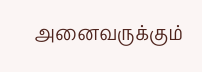அனைவருக்கும்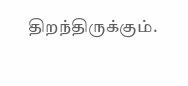திறந்திருக்கும்.